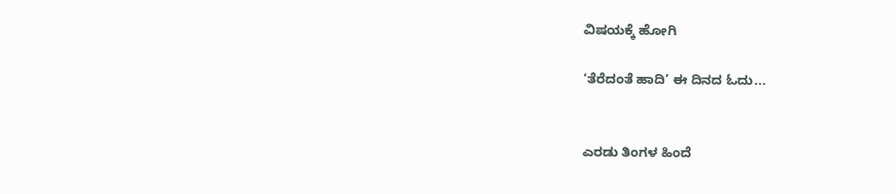ವಿಷಯಕ್ಕೆ ಹೋಗಿ

‘ತೆರೆದಂತೆ ಹಾದಿ’ ಈ ದಿನದ ಓದು...


ಎರಡು ತಿಂಗಳ ಹಿಂದೆ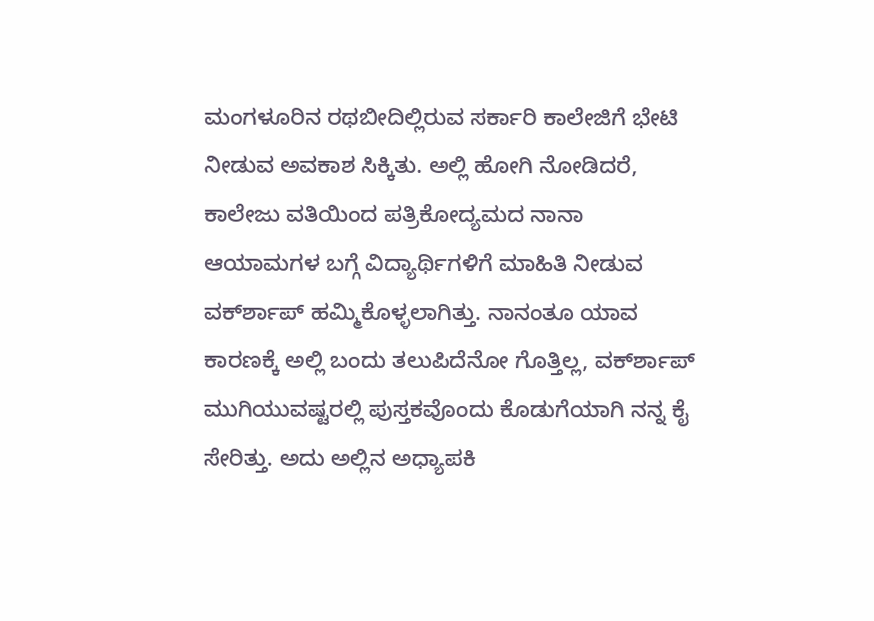ಮಂಗಳೂರಿನ ರಥಬೀದಿಲ್ಲಿರುವ ಸರ್ಕಾರಿ ಕಾಲೇಜಿಗೆ ಭೇಟಿ ನೀಡುವ ಅವಕಾಶ ಸಿಕ್ಕಿತು. ಅಲ್ಲಿ ಹೋಗಿ ನೋಡಿದರೆ, ಕಾಲೇಜು ವತಿಯಿಂದ ಪತ್ರಿಕೋದ್ಯಮದ ನಾನಾ ಆಯಾಮಗಳ ಬಗ್ಗೆ ವಿದ್ಯಾರ್ಥಿಗಳಿಗೆ ಮಾಹಿತಿ ನೀಡುವ ವರ್ಕ್‍ಶಾಪ್ ಹಮ್ಮಿಕೊಳ್ಳಲಾಗಿತ್ತು. ನಾನಂತೂ ಯಾವ ಕಾರಣಕ್ಕೆ ಅಲ್ಲಿ ಬಂದು ತಲುಪಿದೆನೋ ಗೊತ್ತಿಲ್ಲ, ವರ್ಕ್‍ಶಾಪ್ ಮುಗಿಯುವಷ್ಟರಲ್ಲಿ ಪುಸ್ತಕವೊಂದು ಕೊಡುಗೆಯಾಗಿ ನನ್ನ ಕೈ ಸೇರಿತ್ತು. ಅದು ಅಲ್ಲಿನ ಅಧ್ಯಾಪಕಿ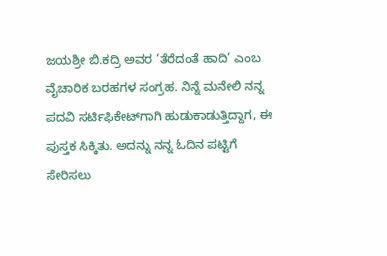ಜಯಶ್ರೀ ಬಿ.ಕದ್ರಿ ಅವರ ‘ತೆರೆದಂತೆ ಹಾದಿ’ ಎಂಬ ವೈಚಾರಿಕ ಬರಹಗಳ ಸಂಗ್ರಹ. ನಿನ್ನೆ ಮನೇಲಿ ನನ್ನ ಪದವಿ ಸರ್ಟಿಫಿಕೇಟ್‍ಗಾಗಿ ಹುಡುಕಾಡುತ್ತಿದ್ದಾಗ, ಈ ಪುಸ್ತಕ ಸಿಕ್ಕಿತು. ಅದನ್ನು ನನ್ನ ಓದಿನ ಪಟ್ಟಿಗೆ ಸೇರಿಸಲು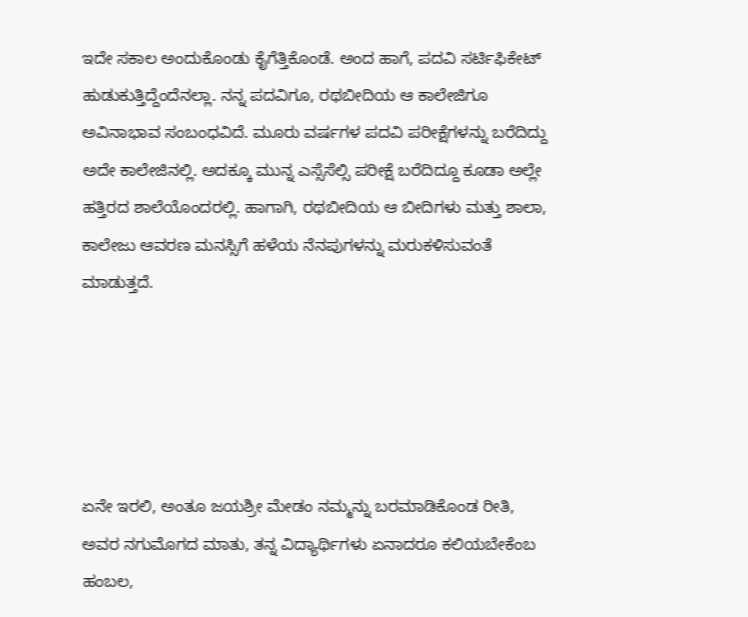ಇದೇ ಸಕಾಲ ಅಂದುಕೊಂಡು ಕೈಗೆತ್ತಿಕೊಂಡೆ. ಅಂದ ಹಾಗೆ, ಪದವಿ ಸರ್ಟಿಫಿಕೇಟ್ ಹುಡುಕುತ್ತಿದ್ದೆಂದೆನಲ್ಲಾ. ನನ್ನ ಪದವಿಗೂ, ರಥಬೀದಿಯ ಆ ಕಾಲೇಜಿಗೂ ಅವಿನಾಭಾವ ಸಂಬಂಧವಿದೆ. ಮೂರು ವರ್ಷಗಳ ಪದವಿ ಪರೀಕ್ಷೆಗಳನ್ನು ಬರೆದಿದ್ದು ಅದೇ ಕಾಲೇಜಿನಲ್ಲಿ. ಅದಕ್ಕೂ ಮುನ್ನ ಎಸ್ಸೆಸೆಲ್ಸಿ ಪರೀಕ್ಷೆ ಬರೆದಿದ್ದೂ ಕೂಡಾ ಅಲ್ಲೇ ಹತ್ತಿರದ ಶಾಲೆಯೊಂದರಲ್ಲಿ. ಹಾಗಾಗಿ, ರಥಬೀದಿಯ ಆ ಬೀದಿಗಳು ಮತ್ತು ಶಾಲಾ, ಕಾಲೇಜು ಆವರಣ ಮನಸ್ಸಿಗೆ ಹಳೆಯ ನೆನಪುಗಳನ್ನು ಮರುಕಳಿಸುವಂತೆ ಮಾಡುತ್ತದೆ.





ಏನೇ ಇರಲಿ, ಅಂತೂ ಜಯಶ್ರೀ ಮೇಡಂ ನಮ್ಮನ್ನು ಬರಮಾಡಿಕೊಂಡ ರೀತಿ, ಅವರ ನಗುಮೊಗದ ಮಾತು, ತನ್ನ ವಿದ್ಯಾರ್ಥಿಗಳು ಏನಾದರೂ ಕಲಿಯಬೇಕೆಂಬ ಹಂಬಲ,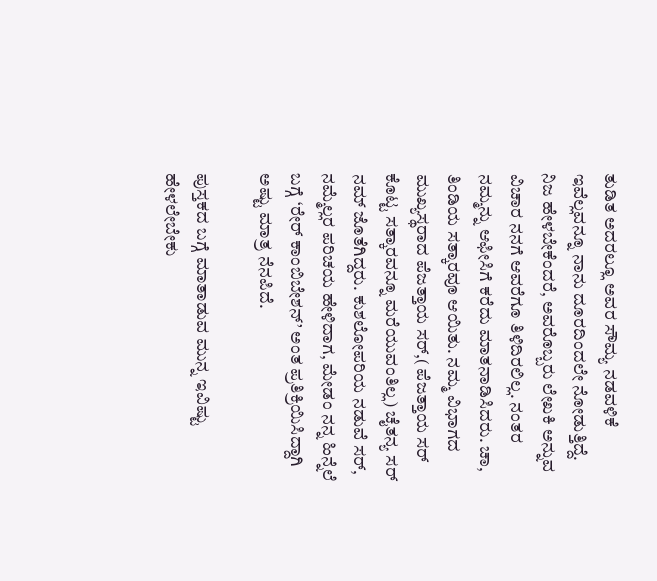ತುಡಿತ ಅದರಲ್ಲೂ ಅವರ ಸೌಮ್ಯ ನಡವಳಿಕೆ ಇವೆಲ್ಲವನ್ನೂ ನಾನು ದೂರದಿಂದಲೇ ನೋಡುತ್ತಿದ್ದೆ. ನಿಜ ಹೇಳಬೇಕೆಂದರೆ, ಅವರೊಬ್ಬರು ಲೇಖಕಿ ಅನ್ನುವ ವಿಚಾರ ನನಗೆ ಆವರೆಗೂ ತಿಳಿದಿರಲಿಲ್ಲ. ನಂತರ ನಮ್ಮನ್ನು ಆಫೀಸಿಗೆ ಕರೆದು ಮಾತನಾಡಿಸಿದರು. ಚಾ, ತಿಂಡಿಯ ಸತ್ಕಾರವೂ ಆಯಿತು. ನಮ್ಮ ವಿಭಾಗದ ಮುಖ್ಯಸ್ಥರಾದ ಪೆಜತ್ತಾಯ ಸರ್,( ಪೆಜತ್ತಾಯ ಸರ್ ಕೊಟ್ಟ ಸತ್ಕಾರವನ್ನೂ ಮರೆಯುವಂತಿಲ್ಲ) ಚೈತನ್ಯ ಸರ್ ನಮ್ ಜೊತೆಗಿದ್ದರು. ಕುಶಲೋಪರಿಯ ನಡುವೆ ಸರ್, ನಮ್ಮೆಲ್ಲರ ಪರಿಚಯ ಹೇಳಿದಾಗ, ಮೇಡಂ ನನ್ನ ಹಿನ್ನೆಲೆ ಬಗ್ಗೆ ‘ರೇರ್ ಕಾಂಬಿಬೇಶನ್’ ಅಂತ ಪ್ರತಿಕ್ರಿಯಿಸಿದ್ದಾಗಿ ಅಷ್ಟು ಮಾತ್ರ ನೆನಪಿದೆ.

ಪುಸ್ತಕದ ಬಗ್ಗೆ ಮಾತಾಡುವ ಮುನ್ನ ಇವಿಷ್ಟು ಹೇಳಲೇಬೇಕು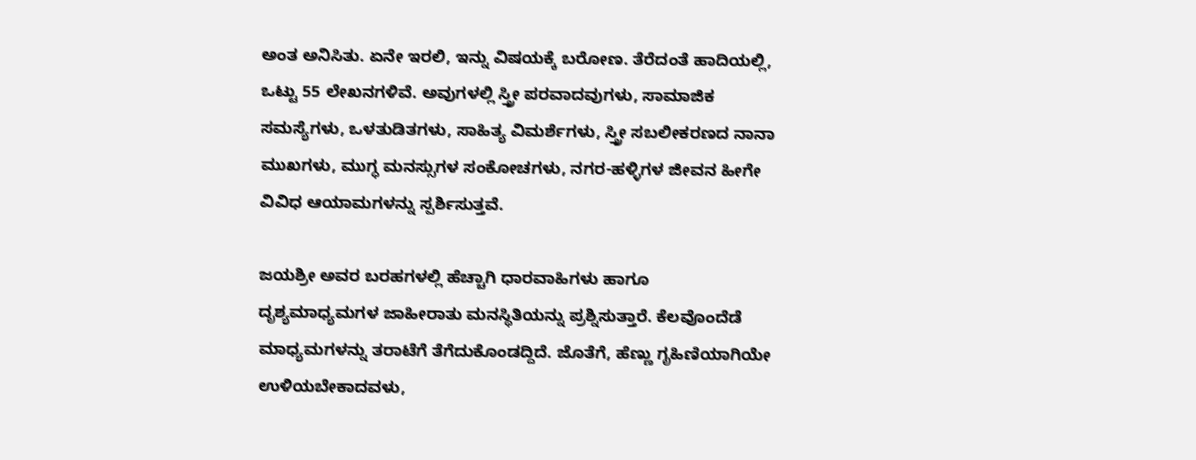ಅಂತ ಅನಿಸಿತು. ಏನೇ ಇರಲಿ, ಇನ್ನು ವಿಷಯಕ್ಕೆ ಬರೋಣ. ತೆರೆದಂತೆ ಹಾದಿಯಲ್ಲಿ, ಒಟ್ಟು 55 ಲೇಖನಗಳಿವೆ. ಅವುಗಳಲ್ಲಿ ಸ್ತ್ರೀ ಪರವಾದವುಗಳು, ಸಾಮಾಜಿಕ ಸಮಸ್ಯೆಗಳು, ಒಳತುಡಿತಗಳು, ಸಾಹಿತ್ಯ ವಿಮರ್ಶೆಗಳು, ಸ್ತ್ರೀ ಸಬಲೀಕರಣದ ನಾನಾ ಮುಖಗಳು, ಮುಗ್ಧ ಮನಸ್ಸುಗಳ ಸಂಕೋಚಗಳು, ನಗರ-ಹಳ್ಳಿಗಳ ಜೀವನ ಹೀಗೇ ವಿವಿಧ ಆಯಾಮಗಳನ್ನು ಸ್ಪರ್ಶಿಸುತ್ತವೆ.

ಜಯಶ್ರೀ ಅವರ ಬರಹಗಳಲ್ಲಿ ಹೆಚ್ಚಾಗಿ ಧಾರವಾಹಿಗಳು ಹಾಗೂ ದೃಶ್ಯಮಾಧ್ಯಮಗಳ ಜಾಹೀರಾತು ಮನಸ್ಥಿತಿಯನ್ನು ಪ್ರಶ್ನಿಸುತ್ತಾರೆ. ಕೆಲವೊಂದೆಡೆ ಮಾಧ್ಯಮಗಳನ್ನು ತರಾಟೆಗೆ ತೆಗೆದುಕೊಂಡದ್ದಿದೆ. ಜೊತೆಗೆ, ಹೆಣ್ಣು ಗೃಹಿಣಿಯಾಗಿಯೇ ಉಳಿಯಬೇಕಾದವಳು,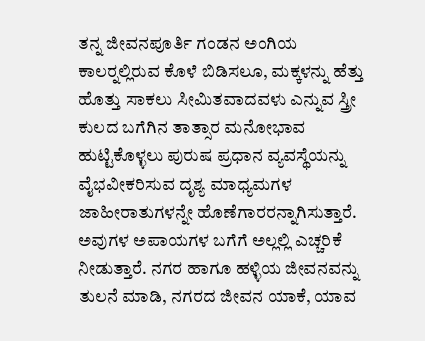ತನ್ನ ಜೀವನಪೂರ್ತಿ ಗಂಡನ ಅಂಗಿಯ ಕಾಲರ್‍ನಲ್ಲಿರುವ ಕೊಳೆ ಬಿಡಿಸಲೂ, ಮಕ್ಕಳನ್ನು ಹೆತ್ತು ಹೊತ್ತು ಸಾಕಲು ಸೀಮಿತವಾದವಳು ಎನ್ನುವ ಸ್ತ್ರೀ ಕುಲದ ಬಗೆಗಿನ ತಾತ್ಸಾರ ಮನೋಭಾವ ಹುಟ್ಟಿಕೊಳ್ಳಲು ಪುರುಷ ಪ್ರಧಾನ ವ್ಯವಸ್ಥೆಯನ್ನು ವೈಭವೀಕರಿಸುವ ದೃಶ್ಯ ಮಾಧ್ಯಮಗಳ ಜಾಹೀರಾತುಗಳನ್ನೇ ಹೊಣೆಗಾರರನ್ನಾಗಿಸುತ್ತಾರೆ. ಅವುಗಳ ಅಪಾಯಗಳ ಬಗೆಗೆ ಅಲ್ಲಲ್ಲಿ ಎಚ್ಚರಿಕೆ ನೀಡುತ್ತಾರೆ. ನಗರ ಹಾಗೂ ಹಳ್ಳಿಯ ಜೀವನವನ್ನು ತುಲನೆ ಮಾಡಿ, ನಗರದ ಜೀವನ ಯಾಕೆ, ಯಾವ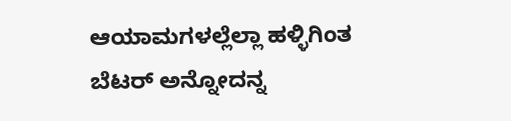ಆಯಾಮಗಳಲ್ಲೆಲ್ಲಾ ಹಳ್ಳಿಗಿಂತ ಬೆಟರ್ ಅನ್ನೋದನ್ನ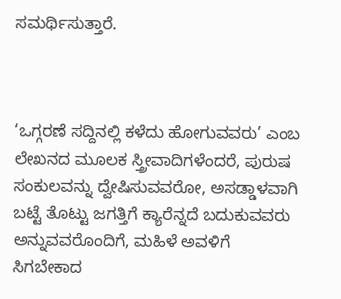ಸಮರ್ಥಿಸುತ್ತಾರೆ.



‘ಒಗ್ಗರಣೆ ಸದ್ದಿನಲ್ಲಿ ಕಳೆದು ಹೋಗುವವರು’ ಎಂಬ ಲೇಖನದ ಮೂಲಕ ಸ್ತ್ರೀವಾದಿಗಳೆಂದರೆ, ಪುರುಷ ಸಂಕುಲವನ್ನು ದ್ವೇಷಿಸುವವರೋ, ಅಸಡ್ಡಾಳವಾಗಿ ಬಟ್ಟೆ ತೊಟ್ಟು ಜಗತ್ತಿಗೆ ಕ್ಯಾರೆನ್ನದೆ ಬದುಕುವವರು ಅನ್ನುವವರೊಂದಿಗೆ, ಮಹಿಳೆ ಅವಳಿಗೆ ಸಿಗಬೇಕಾದ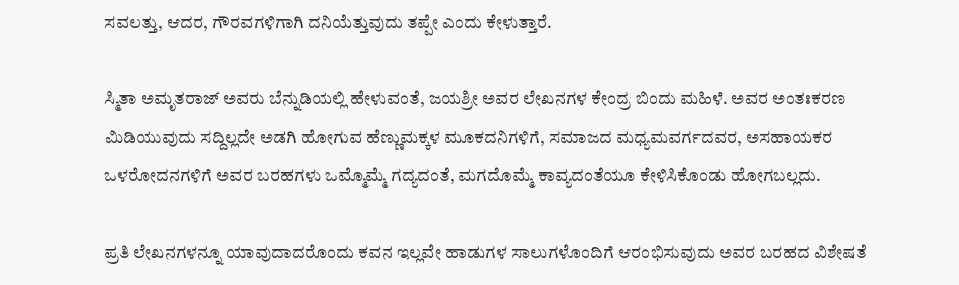ಸವಲತ್ತು, ಆದರ, ಗೌರವಗಳಿಗಾಗಿ ದನಿಯೆತ್ತುವುದು ತಪ್ಪೇ ಎಂದು ಕೇಳುತ್ತಾರೆ.

ಸ್ಮಿತಾ ಅಮೃತರಾಜ್ ಅವರು ಬೆನ್ನುಡಿಯಲ್ಲಿ ಹೇಳುವಂತೆ, ಜಯಶ್ರೀ ಅವರ ಲೇಖನಗಳ ಕೇಂದ್ರ ಬಿಂದು ಮಹಿಳೆ. ಅವರ ಅಂತಃಕರಣ ಮಿಡಿಯುವುದು ಸದ್ದಿಲ್ಲದೇ ಅಡಗಿ ಹೋಗುವ ಹೆಣ್ಣುಮಕ್ಕಳ ಮೂಕದನಿಗಳಿಗೆ, ಸಮಾಜದ ಮಧ್ಯಮವರ್ಗದವರ, ಅಸಹಾಯಕರ ಒಳರೋದನಗಳಿಗೆ ಅವರ ಬರಹಗಳು ಒಮ್ಮೊಮ್ಮೆ ಗದ್ಯದಂತೆ, ಮಗದೊಮ್ಮೆ ಕಾವ್ಯದಂತೆಯೂ ಕೇಳಿಸಿಕೊಂಡು ಹೋಗಬಲ್ಲದು.

ಪ್ರತಿ ಲೇಖನಗಳನ್ನೂ ಯಾವುದಾದರೊಂದು ಕವನ ಇಲ್ಲವೇ ಹಾಡುಗಳ ಸಾಲುಗಳೊಂದಿಗೆ ಆರಂಭಿಸುವುದು ಅವರ ಬರಹದ ವಿಶೇಷತೆ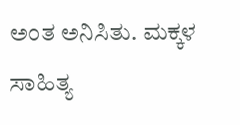ಅಂತ ಅನಿಸಿತು. ಮಕ್ಕಳ ಸಾಹಿತ್ಯ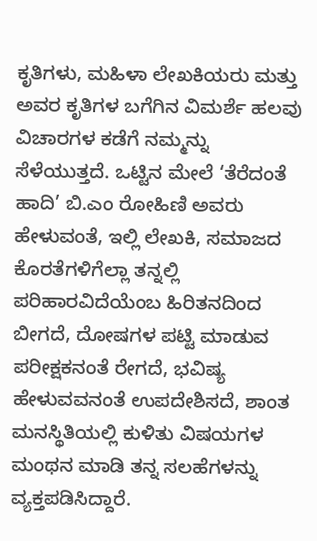ಕೃತಿಗಳು, ಮಹಿಳಾ ಲೇಖಕಿಯರು ಮತ್ತು ಅವರ ಕೃತಿಗಳ ಬಗೆಗಿನ ವಿಮರ್ಶೆ ಹಲವು ವಿಚಾರಗಳ ಕಡೆಗೆ ನಮ್ಮನ್ನು ಸೆಳೆಯುತ್ತದೆ. ಒಟ್ಟಿನ ಮೇಲೆ ‘ತೆರೆದಂತೆ ಹಾದಿ’ ಬಿ.ಎಂ ರೋಹಿಣಿ ಅವರು ಹೇಳುವಂತೆ, ಇಲ್ಲಿ ಲೇಖಕಿ, ಸಮಾಜದ ಕೊರತೆಗಳಿಗೆಲ್ಲಾ ತನ್ನಲ್ಲಿ ಪರಿಹಾರವಿದೆಯೆಂಬ ಹಿರಿತನದಿಂದ ಬೀಗದೆ, ದೋಷಗಳ ಪಟ್ಟಿ ಮಾಡುವ ಪರೀಕ್ಷಕನಂತೆ ರೇಗದೆ, ಭವಿಷ್ಯ ಹೇಳುವವನಂತೆ ಉಪದೇಶಿಸದೆ, ಶಾಂತ ಮನಸ್ಥಿತಿಯಲ್ಲಿ ಕುಳಿತು ವಿಷಯಗಳ ಮಂಥನ ಮಾಡಿ ತನ್ನ ಸಲಹೆಗಳನ್ನು ವ್ಯಕ್ತಪಡಿಸಿದ್ದಾರೆ.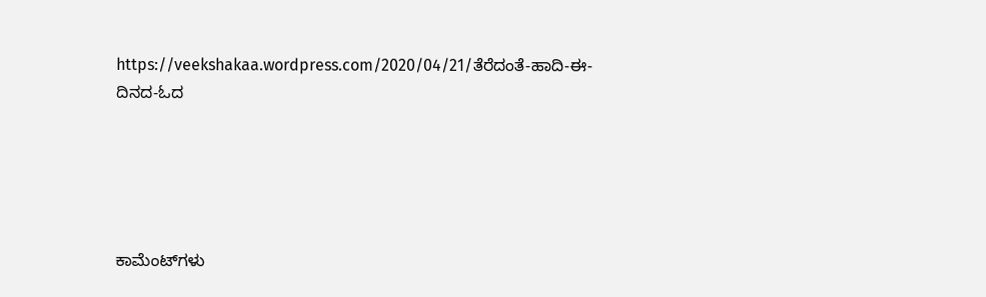https://veekshakaa.wordpress.com/2020/04/21/ತೆರೆದಂತೆ-ಹಾದಿ-ಈ-ದಿನದ-ಓದ





ಕಾಮೆಂಟ್‌ಗಳು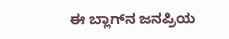ಈ ಬ್ಲಾಗ್‌ನ ಜನಪ್ರಿಯ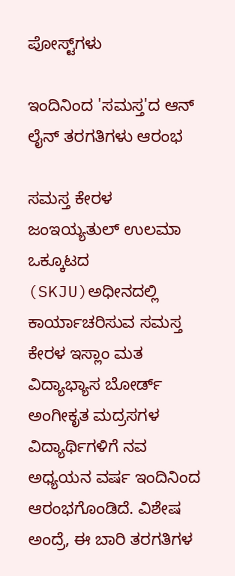ಪೋಸ್ಟ್‌ಗಳು

ಇಂದಿನಿಂದ 'ಸಮಸ್ತ'ದ ಆನ್ ಲೈನ್ ತರಗತಿಗಳು ಆರಂಭ

ಸಮಸ್ತ ಕೇರಳ ಜಂಇಯ್ಯತುಲ್ ಉಲಮಾ ಒಕ್ಕೂಟದ (SKJU)ಅಧೀನದಲ್ಲಿ‌ ಕಾರ್ಯಾಚರಿಸುವ ಸಮಸ್ತ ಕೇರಳ ಇಸ್ಲಾಂ ಮತ ವಿದ್ಯಾಭ್ಯಾಸ ಬೋರ್ಡ್‌ ಅಂಗೀಕೃತ ಮದ್ರಸಗಳ ವಿದ್ಯಾರ್ಥಿಗಳಿಗೆ ನವ ಅಧ್ಯಯನ ವರ್ಷ ಇಂದಿನಿಂದ ಆರಂಭಗೊಂಡಿದೆ. ವಿಶೇಷ ಅಂದ್ರೆ, ಈ ಬಾರಿ ತರಗತಿಗಳ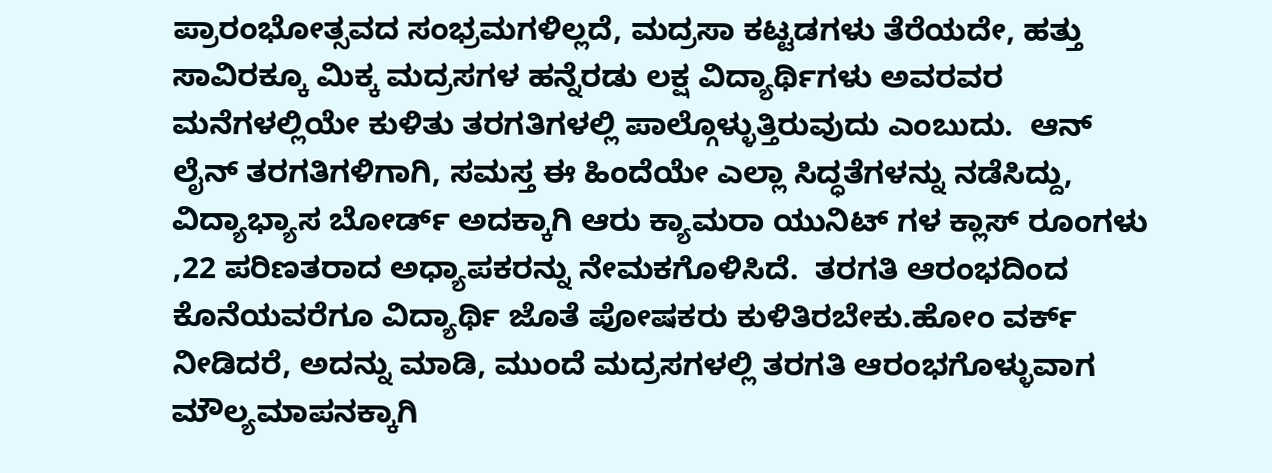ಪ್ರಾರಂಭೋತ್ಸವದ ಸಂಭ್ರಮಗಳಿಲ್ಲದೆ, ಮದ್ರಸಾ ಕಟ್ಟಡಗಳು ತೆರೆಯದೇ, ಹತ್ತು ಸಾವಿರಕ್ಕೂ ಮಿಕ್ಕ ಮದ್ರಸಗಳ ಹನ್ನೆರಡು ಲಕ್ಷ ವಿದ್ಯಾರ್ಥಿಗಳು ಅವರವರ ಮನೆಗಳಲ್ಲಿಯೇ ಕುಳಿತು ತರಗತಿಗಳಲ್ಲಿ ಪಾಲ್ಗೊಳ್ಳುತ್ತಿರುವುದು ಎಂಬುದು.  ಆನ್ ಲೈನ್ ತರಗತಿಗಳಿಗಾಗಿ, ಸಮಸ್ತ ಈ ಹಿಂದೆಯೇ ಎಲ್ಲಾ ಸಿದ್ಧತೆಗಳನ್ನು ನಡೆಸಿದ್ದು, ವಿದ್ಯಾಭ್ಯಾಸ ಬೋರ್ಡ್‌ ಅದಕ್ಕಾಗಿ ಆರು ಕ್ಯಾಮರಾ ಯುನಿಟ್ ಗಳ ಕ್ಲಾಸ್ ರೂಂಗಳು ,22 ಪರಿಣತರಾದ ಅಧ್ಯಾಪಕರನ್ನು ನೇಮಕಗೊಳಿಸಿದೆ.  ತರಗತಿ ಆರಂಭದಿಂದ ಕೊನೆಯವರೆಗೂ ವಿದ್ಯಾರ್ಥಿ ಜೊತೆ ಪೋಷಕರು ಕುಳಿತಿರಬೇಕು.ಹೋಂ ವರ್ಕ್ ನೀಡಿದರೆ, ಅದನ್ನು ಮಾಡಿ, ಮುಂದೆ ಮದ್ರಸಗಳಲ್ಲಿ ತರಗತಿ ಆರಂಭಗೊಳ್ಳುವಾಗ ಮೌಲ್ಯಮಾಪನಕ್ಕಾಗಿ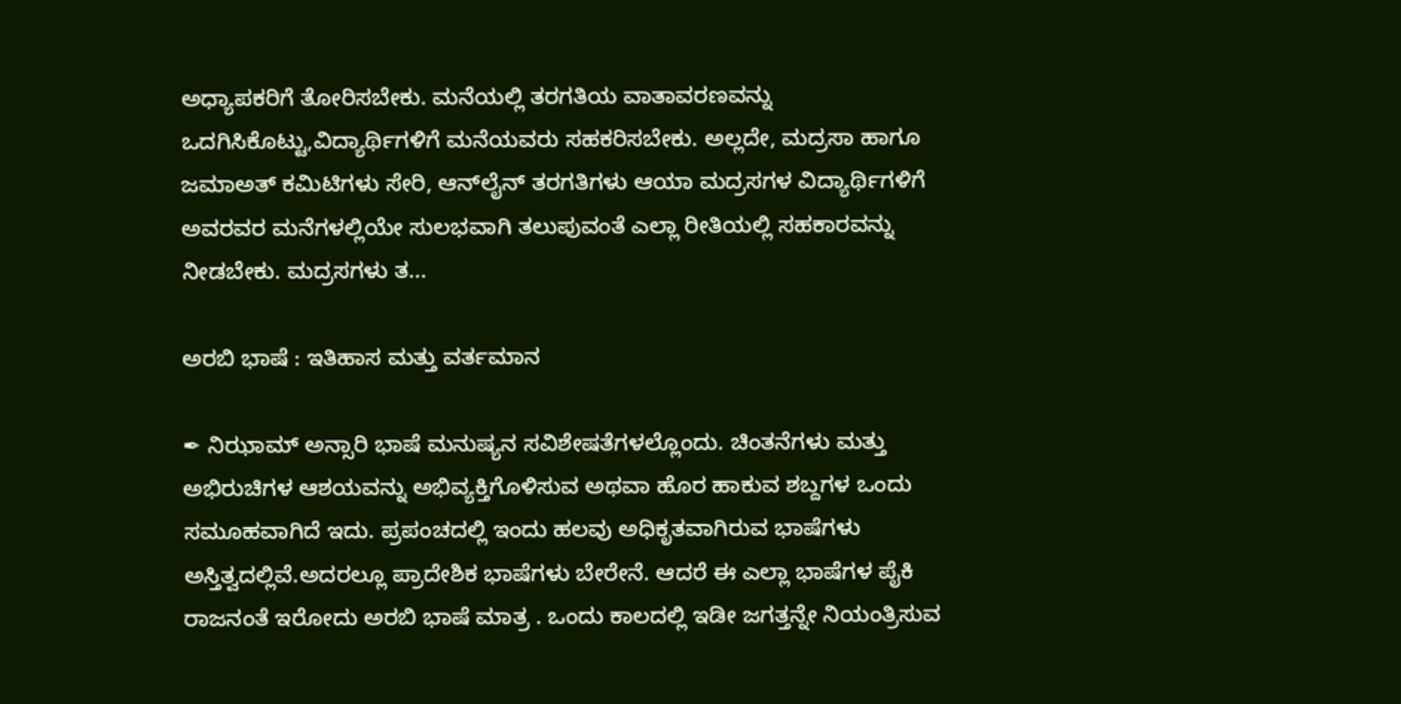ಅಧ್ಯಾಪಕರಿಗೆ ತೋರಿಸಬೇಕು. ಮನೆಯಲ್ಲಿ ತರಗತಿಯ ವಾತಾವರಣವನ್ನು ಒದಗಿಸಿಕೊಟ್ಟು,ವಿದ್ಯಾರ್ಥಿಗಳಿಗೆ ಮನೆಯವರು ಸಹಕರಿಸಬೇಕು. ಅಲ್ಲದೇ, ಮದ್ರಸಾ ಹಾಗೂ ಜಮಾಅತ್ ಕಮಿಟಿಗಳು ಸೇರಿ, ಆನ್‌ಲೈನ್ ತರಗತಿಗಳು ಆಯಾ ಮದ್ರಸಗಳ ವಿದ್ಯಾರ್ಥಿಗಳಿಗೆ ಅವರವರ ಮನೆಗಳಲ್ಲಿಯೇ ಸುಲಭವಾಗಿ ತಲುಪುವಂತೆ ಎಲ್ಲಾ ರೀತಿಯಲ್ಲಿ ಸಹಕಾರವನ್ನು ನೀಡಬೇಕು. ಮದ್ರಸಗಳು ತ...

ಅರಬಿ ಭಾಷೆ : ಇತಿಹಾಸ ಮತ್ತು ವರ್ತಮಾನ

✒ ನಿಝಾಮ್ ಅನ್ಸಾರಿ ಭಾಷೆ ಮನುಷ್ಯನ ಸವಿಶೇಷತೆಗಳಲ್ಲೊಂದು. ಚಿಂತನೆಗಳು ಮತ್ತು ಅಭಿರುಚಿಗಳ ಆಶಯವನ್ನು ಅಭಿವ್ಯಕ್ತಿಗೊಳಿಸುವ ಅಥವಾ ಹೊರ ಹಾಕುವ ಶಬ್ದಗಳ ಒಂದು ಸಮೂಹವಾಗಿದೆ ಇದು. ಪ್ರಪಂಚದಲ್ಲಿ ಇಂದು ಹಲವು ಅಧಿಕೃತವಾಗಿರುವ ಭಾಷೆಗಳು ಅಸ್ತಿತ್ವದಲ್ಲಿವೆ.ಅದರಲ್ಲೂ ಪ್ರಾದೇಶಿಕ ಭಾಷೆಗಳು ಬೇರೇನೆ. ಆದರೆ ಈ ಎಲ್ಲಾ ಭಾಷೆಗಳ ಪೈಕಿ ರಾಜನಂತೆ ಇರೋದು ಅರಬಿ ಭಾಷೆ ಮಾತ್ರ . ಒಂದು ಕಾಲದಲ್ಲಿ ಇಡೀ ಜಗತ್ತನ್ನೇ ನಿಯಂತ್ರಿಸುವ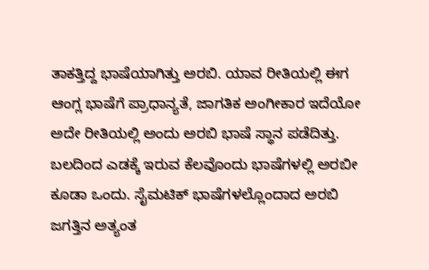ತಾಕತ್ತಿದ್ದ ಭಾಷೆಯಾಗಿತ್ತು ಅರಬಿ. ಯಾವ ರೀತಿಯಲ್ಲಿ ಈಗ ಆಂಗ್ಲ ಭಾಷೆಗೆ ಪ್ರಾಧಾನ್ಯತೆ, ಜಾಗತಿಕ ಅಂಗೀಕಾರ ಇದೆಯೋ ಅದೇ ರೀತಿಯಲ್ಲಿ ಅಂದು ಅರಬಿ ಭಾಷೆ ಸ್ಥಾನ ಪಡೆದಿತ್ತು. ಬಲದಿಂದ ಎಡಕ್ಕೆ ಇರುವ ಕೆಲವೊಂದು ಭಾಷೆಗಳಲ್ಲಿ ಅರಬೀ ಕೂಡಾ ಒಂದು. ಸೈಮಟಿಕ್ ಭಾಷೆಗಳಲ್ಲೊಂದಾದ ಅರಬಿ ಜಗತ್ತಿನ ಅತ್ಯಂತ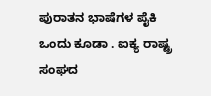ಪುರಾತನ ಭಾಷೆಗಳ ಪೈಕಿ ಒಂದು ಕೂಡಾ . ಐಕ್ಯ ರಾಷ್ಟ್ರ ಸಂಘದ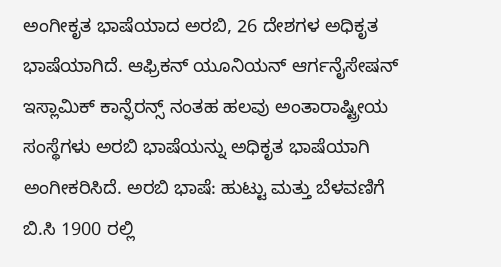ಅಂಗೀಕೃತ ಭಾಷೆಯಾದ ಅರಬಿ, 26 ದೇಶಗಳ ಅಧಿಕೃತ ಭಾಷೆಯಾಗಿದೆ‌. ಆಫ್ರಿಕನ್ ಯೂನಿಯನ್ ಆರ್ಗನೈಸೇಷನ್ ಇಸ್ಲಾಮಿಕ್ ಕಾನ್ಫೆರನ್ಸ್ ನಂತಹ ಹಲವು ಅಂತಾರಾಷ್ಟ್ರೀಯ ಸಂಸ್ಥೆಗಳು ಅರಬಿ ಭಾಷೆಯನ್ನು ಅಧಿಕೃತ ಭಾಷೆಯಾಗಿ ಅಂಗೀಕರಿಸಿದೆ. ಅರಬಿ ಭಾಷೆ: ಹುಟ್ಟು ಮತ್ತು ಬೆಳವಣಿಗೆ ಬಿ.ಸಿ 1900 ರಲ್ಲಿ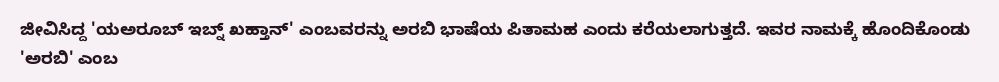ಜೀವಿಸಿದ್ದ 'ಯಅರೂಬ್ ಇಬ್ನ್ ಖಹ್ತಾನ್' ಎಂಬವರನ್ನು ಅರಬಿ ಭಾಷೆಯ ಪಿತಾಮಹ ಎಂದು ಕರೆಯಲಾಗುತ್ತದೆ. ಇವರ ನಾಮಕ್ಕೆ ಹೊಂದಿಕೊಂಡು 'ಅರಬಿ' ಎಂಬ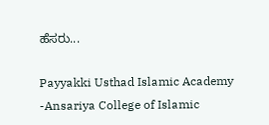ಹೆಸರು...

Payyakki Usthad Islamic Academy -Ansariya College of Islamic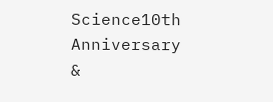Science10th Anniversary &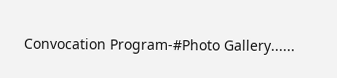Convocation Program-#Photo Gallery......